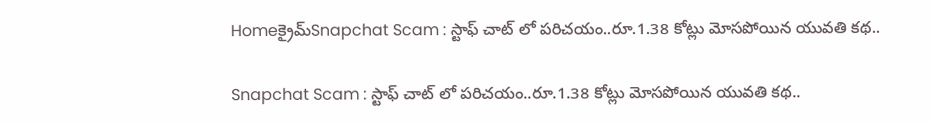Homeక్రైమ్‌Snapchat Scam : స్టాఫ్ చాట్ లో పరిచయం..రూ.1.38 కోట్లు మోసపోయిన యువతి కథ..

Snapchat Scam : స్టాఫ్ చాట్ లో పరిచయం..రూ.1.38 కోట్లు మోసపోయిన యువతి కథ..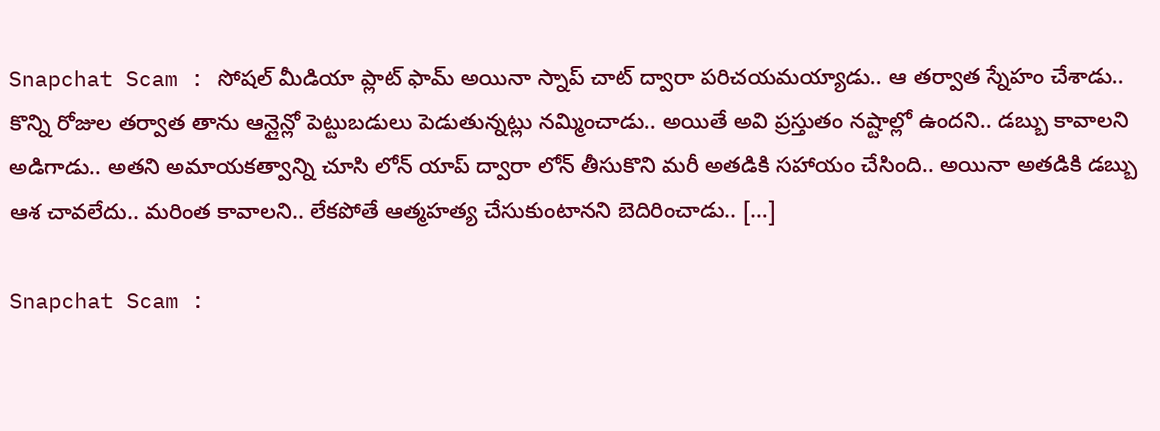Snapchat Scam : సోషల్ మీడియా ప్లాట్ ఫామ్ అయినా స్నాప్ చాట్ ద్వారా పరిచయమయ్యాడు.. ఆ తర్వాత స్నేహం చేశాడు.. కొన్ని రోజుల తర్వాత తాను ఆన్లైన్లో పెట్టుబడులు పెడుతున్నట్లు నమ్మించాడు.. అయితే అవి ప్రస్తుతం నష్టాల్లో ఉందని.. డబ్బు కావాలని అడిగాడు.. అతని అమాయకత్వాన్ని చూసి లోన్ యాప్ ద్వారా లోన్ తీసుకొని మరీ అతడికి సహాయం చేసింది.. అయినా అతడికి డబ్బు ఆశ చావలేదు.. మరింత కావాలని.. లేకపోతే ఆత్మహత్య చేసుకుంటానని బెదిరించాడు.. […]

Snapchat Scam :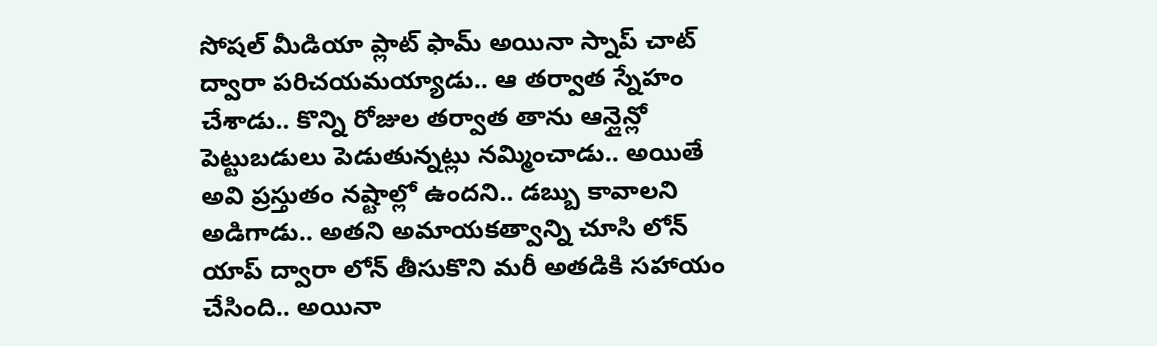సోషల్ మీడియా ప్లాట్ ఫామ్ అయినా స్నాప్ చాట్ ద్వారా పరిచయమయ్యాడు.. ఆ తర్వాత స్నేహం చేశాడు.. కొన్ని రోజుల తర్వాత తాను ఆన్లైన్లో పెట్టుబడులు పెడుతున్నట్లు నమ్మించాడు.. అయితే అవి ప్రస్తుతం నష్టాల్లో ఉందని.. డబ్బు కావాలని అడిగాడు.. అతని అమాయకత్వాన్ని చూసి లోన్ యాప్ ద్వారా లోన్ తీసుకొని మరీ అతడికి సహాయం చేసింది.. అయినా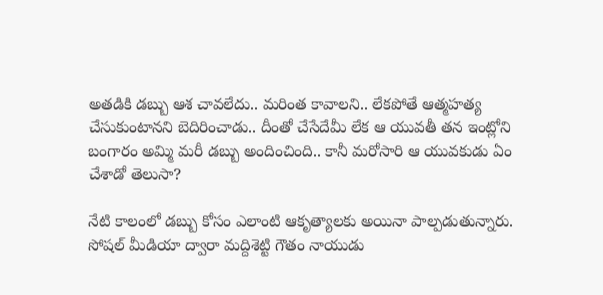అతడికి డబ్బు ఆశ చావలేదు.. మరింత కావాలని.. లేకపోతే ఆత్మహత్య చేసుకుంటానని బెదిరించాడు.. దీంతో చేసేదేమీ లేక ఆ యువతీ తన ఇంట్లోని బంగారం అమ్మి మరీ డబ్బు అందించింది.. కానీ మరోసారి ఆ యువకుడు ఏం చేశాడో తెలుసా?

నేటి కాలంలో డబ్బు కోసం ఎలాంటి ఆకృత్యాలకు అయినా పాల్పడుతున్నారు. సోషల్ మీడియా ద్వారా మద్దిశెట్టి గౌతం నాయుడు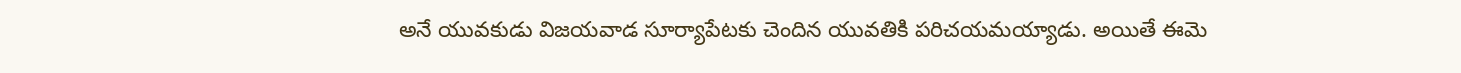అనే యువకుడు విజయవాడ సూర్యాపేటకు చెందిన యువతికి పరిచయమయ్యాడు. అయితే ఈమె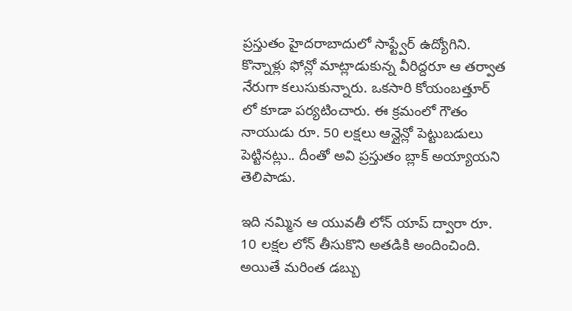ప్రస్తుతం హైదరాబాదులో సాఫ్ట్వేర్ ఉద్యోగిని. కొన్నాళ్లు ఫోన్లో మాట్లాడుకున్న వీరిద్దరూ ఆ తర్వాత నేరుగా కలుసుకున్నారు. ఒకసారి కోయంబత్తూర్ లో కూడా పర్యటించారు. ఈ క్రమంలో గౌతం నాయుడు రూ. 50 లక్షలు ఆన్లైన్లో పెట్టుబడులు పెట్టినట్లు.. దీంతో అవి ప్రస్తుతం బ్లాక్ అయ్యాయని తెలిపాడు.

ఇది నమ్మిన ఆ యువతీ లోన్ యాప్ ద్వారా రూ. 10 లక్షల లోన్ తీసుకొని అతడికి అందించింది. అయితే మరింత డబ్బు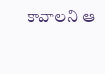కావాలని ఆ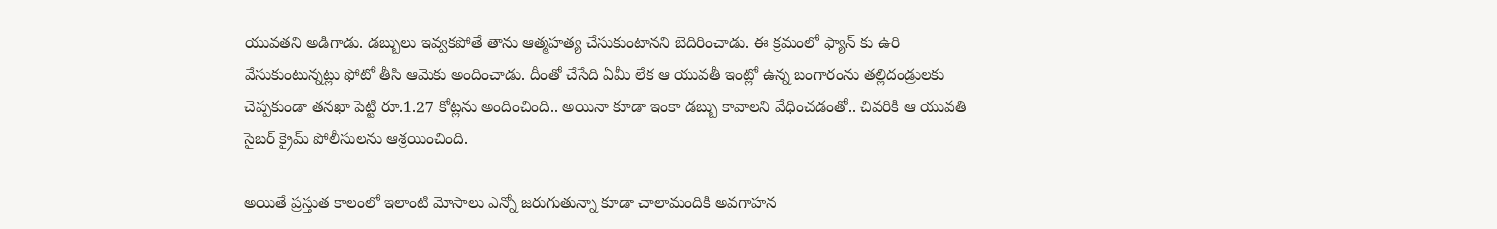యువతని అడిగాడు. డబ్బులు ఇవ్వకపోతే తాను ఆత్మహత్య చేసుకుంటానని బెదిరించాడు. ఈ క్రమంలో ఫ్యాన్ కు ఉరి వేసుకుంటున్నట్లు ఫోటో తీసి ఆమెకు అందించాడు. దీంతో చేసేది ఏమీ లేక ఆ యువతీ ఇంట్లో ఉన్న బంగారంను తల్లిదండ్రులకు చెప్పకుండా తనఖా పెట్టి రూ.1.27 కోట్లను అందించింది.. అయినా కూడా ఇంకా డబ్బు కావాలని వేధించడంతో.. చివరికి ఆ యువతి సైబర్ క్రైమ్ పోలీసులను ఆశ్రయించింది.

అయితే ప్రస్తుత కాలంలో ఇలాంటి మోసాలు ఎన్నో జరుగుతున్నా కూడా చాలామందికి అవగాహన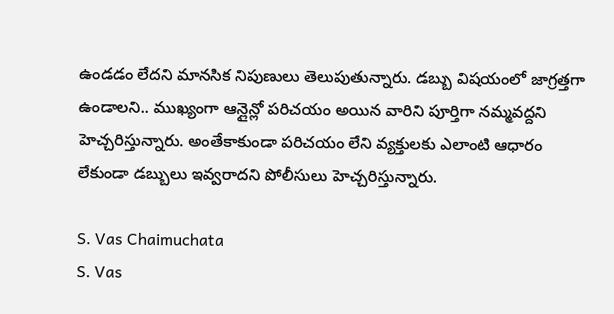ఉండడం లేదని మానసిక నిపుణులు తెలుపుతున్నారు. డబ్బు విషయంలో జాగ్రత్తగా ఉండాలని.. ముఖ్యంగా ఆన్లైన్లో పరిచయం అయిన వారిని పూర్తిగా నమ్మవద్దని హెచ్చరిస్తున్నారు. అంతేకాకుండా పరిచయం లేని వ్యక్తులకు ఎలాంటి ఆధారం లేకుండా డబ్బులు ఇవ్వరాదని పోలీసులు హెచ్చరిస్తున్నారు.

S. Vas Chaimuchata
S. Vas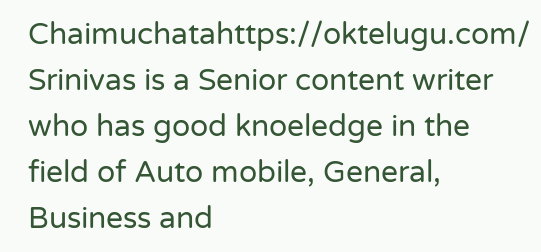Chaimuchatahttps://oktelugu.com/
Srinivas is a Senior content writer who has good knoeledge in the field of Auto mobile, General, Business and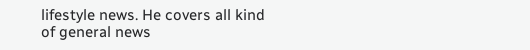lifestyle news. He covers all kind of general news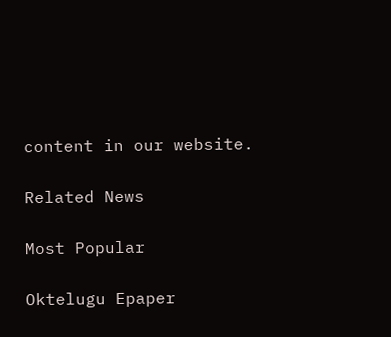content in our website.

Related News

Most Popular

Oktelugu Epaper